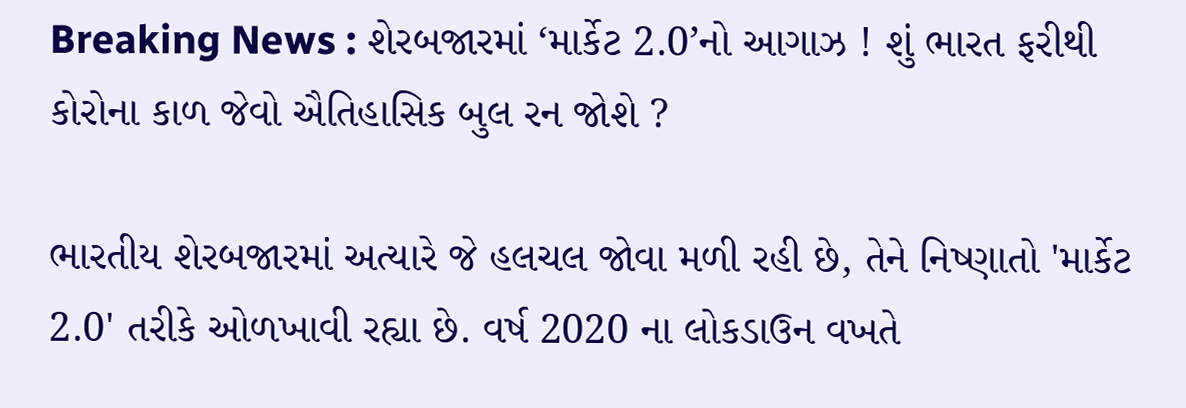Breaking News : શેરબજારમાં ‘માર્કેટ 2.0’નો આગાઝ ! શું ભારત ફરીથી કોરોના કાળ જેવો ઐતિહાસિક બુલ રન જોશે ?

ભારતીય શેરબજારમાં અત્યારે જે હલચલ જોવા મળી રહી છે, તેને નિષ્ણાતો 'માર્કેટ 2.0' તરીકે ઓળખાવી રહ્યા છે. વર્ષ 2020 ના લોકડાઉન વખતે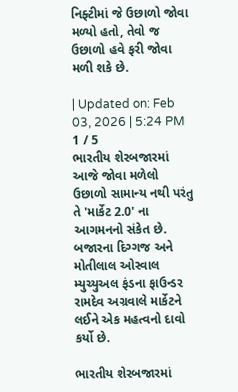નિફ્ટીમાં જે ઉછાળો જોવા મળ્યો હતો, તેવો જ ઉછાળો હવે ફરી જોવા મળી શકે છે.

| Updated on: Feb 03, 2026 | 5:24 PM
1 / 5
ભારતીય શેરબજારમાં આજે જોવા મળેલો ઉછાળો સામાન્ય નથી પરંતુ તે 'માર્કેટ 2.0' ના આગમનનો સંકેત છે. બજારના દિગ્ગજ અને મોતીલાલ ઓસ્વાલ મ્યુચ્યુઅલ ફંડના ફાઉન્ડર રામદેવ અગ્રવાલે માર્કેટને લઈને એક મહત્વનો દાવો કર્યો છે.

ભારતીય શેરબજારમાં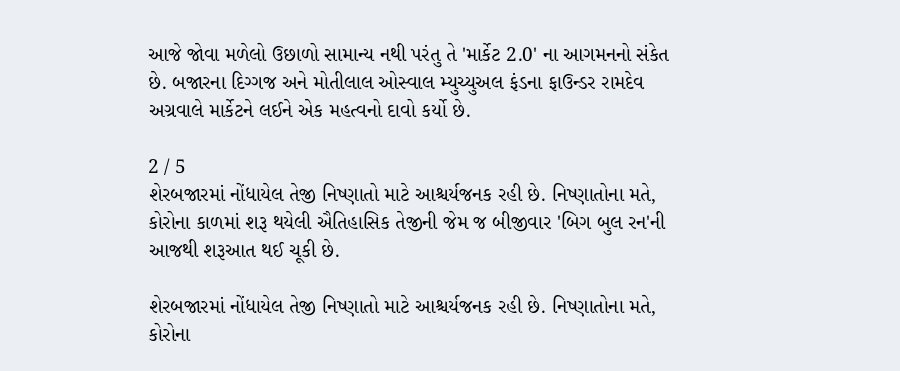આજે જોવા મળેલો ઉછાળો સામાન્ય નથી પરંતુ તે 'માર્કેટ 2.0' ના આગમનનો સંકેત છે. બજારના દિગ્ગજ અને મોતીલાલ ઓસ્વાલ મ્યુચ્યુઅલ ફંડના ફાઉન્ડર રામદેવ અગ્રવાલે માર્કેટને લઈને એક મહત્વનો દાવો કર્યો છે.

2 / 5
શેરબજારમાં નોંધાયેલ તેજી નિષ્ણાતો માટે આશ્ચર્યજનક રહી છે. નિષ્ણાતોના મતે, કોરોના કાળમાં શરૂ થયેલી ઐતિહાસિક તેજીની જેમ જ બીજીવાર 'બિગ બુલ રન'ની આજથી શરૂઆત થઈ ચૂકી છે.

શેરબજારમાં નોંધાયેલ તેજી નિષ્ણાતો માટે આશ્ચર્યજનક રહી છે. નિષ્ણાતોના મતે, કોરોના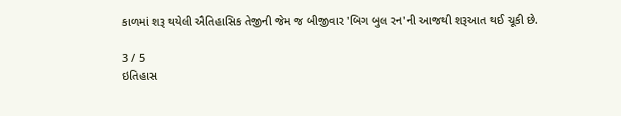કાળમાં શરૂ થયેલી ઐતિહાસિક તેજીની જેમ જ બીજીવાર 'બિગ બુલ રન'ની આજથી શરૂઆત થઈ ચૂકી છે.

3 / 5
ઇતિહાસ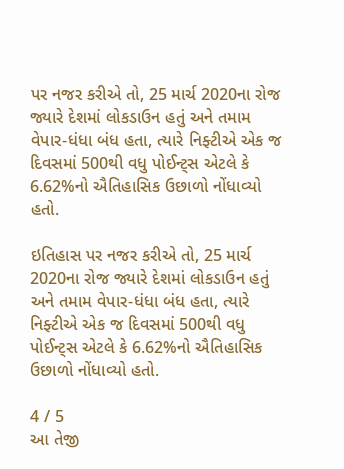પર નજર કરીએ તો, 25 માર્ચ 2020ના રોજ જ્યારે દેશમાં લોકડાઉન હતું અને તમામ વેપાર-ધંધા બંધ હતા, ત્યારે નિફ્ટીએ એક જ દિવસમાં 500થી વધુ પોઈન્ટ્સ એટલે કે 6.62%નો ઐતિહાસિક ઉછાળો નોંધાવ્યો હતો.

ઇતિહાસ પર નજર કરીએ તો, 25 માર્ચ 2020ના રોજ જ્યારે દેશમાં લોકડાઉન હતું અને તમામ વેપાર-ધંધા બંધ હતા, ત્યારે નિફ્ટીએ એક જ દિવસમાં 500થી વધુ પોઈન્ટ્સ એટલે કે 6.62%નો ઐતિહાસિક ઉછાળો નોંધાવ્યો હતો.

4 / 5
આ તેજી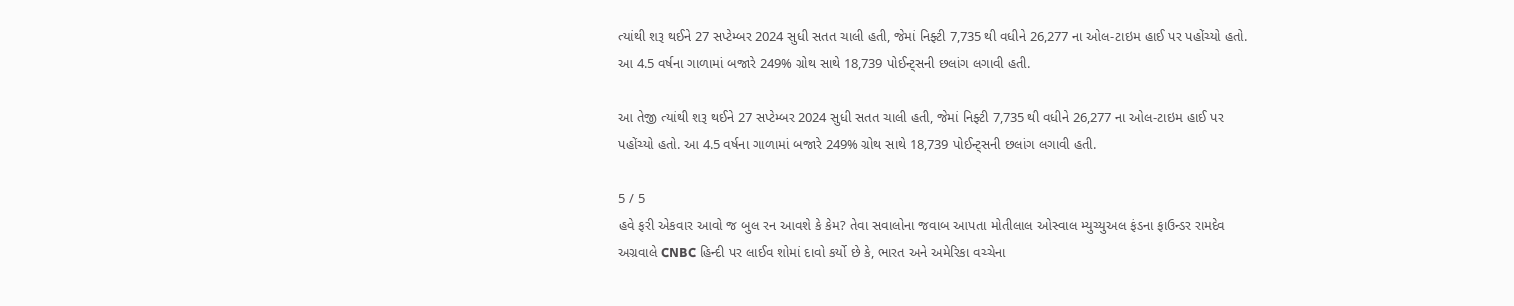ત્યાંથી શરૂ થઈને 27 સપ્ટેમ્બર 2024 સુધી સતત ચાલી હતી, જેમાં નિફ્ટી 7,735 થી વધીને 26,277 ના ઓલ-ટાઇમ હાઈ પર પહોંચ્યો હતો. આ 4.5 વર્ષના ગાળામાં બજારે 249% ગ્રોથ સાથે 18,739 પોઈન્ટ્સની છલાંગ લગાવી હતી.

આ તેજી ત્યાંથી શરૂ થઈને 27 સપ્ટેમ્બર 2024 સુધી સતત ચાલી હતી, જેમાં નિફ્ટી 7,735 થી વધીને 26,277 ના ઓલ-ટાઇમ હાઈ પર પહોંચ્યો હતો. આ 4.5 વર્ષના ગાળામાં બજારે 249% ગ્રોથ સાથે 18,739 પોઈન્ટ્સની છલાંગ લગાવી હતી.

5 / 5
હવે ફરી એકવાર આવો જ બુલ રન આવશે કે કેમ? તેવા સવાલોના જવાબ આપતા મોતીલાલ ઓસ્વાલ મ્યુચ્યુઅલ ફંડના ફાઉન્ડર રામદેવ અગ્રવાલે CNBC હિન્દી પર લાઈવ શોમાં દાવો કર્યો છે કે, ભારત અને અમેરિકા વચ્ચેના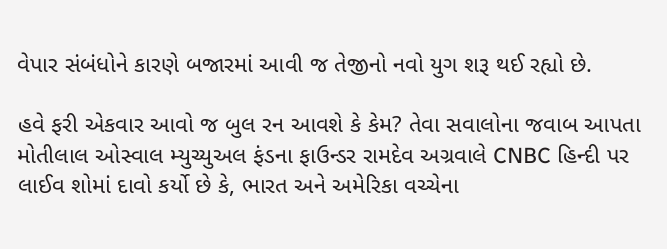વેપાર સંબંધોને કારણે બજારમાં આવી જ તેજીનો નવો યુગ શરૂ થઈ રહ્યો છે.

હવે ફરી એકવાર આવો જ બુલ રન આવશે કે કેમ? તેવા સવાલોના જવાબ આપતા મોતીલાલ ઓસ્વાલ મ્યુચ્યુઅલ ફંડના ફાઉન્ડર રામદેવ અગ્રવાલે CNBC હિન્દી પર લાઈવ શોમાં દાવો કર્યો છે કે, ભારત અને અમેરિકા વચ્ચેના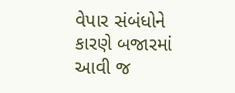વેપાર સંબંધોને કારણે બજારમાં આવી જ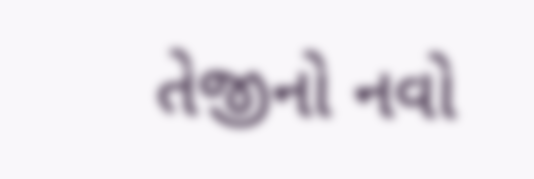તેજીનો નવો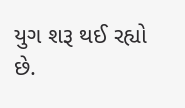યુગ શરૂ થઈ રહ્યો છે.